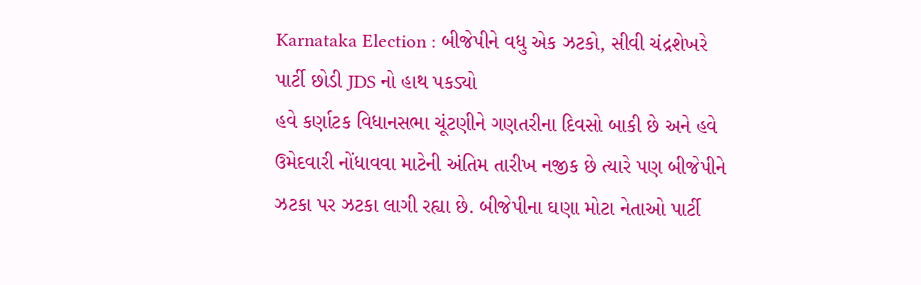Karnataka Election : બીજેપીને વધુ એક ઝટકો, સીવી ચંદ્રશેખરે પાર્ટી છોડી JDS નો હાથ પકડ્યો
હવે કર્ણાટક વિધાનસભા ચૂંટણીને ગણતરીના દિવસો બાકી છે અને હવે ઉમેદવારી નોંધાવવા માટેની અંતિમ તારીખ નજીક છે ત્યારે પણ બીજેપીને ઝટકા પર ઝટકા લાગી રહ્યા છે. બીજેપીના ઘણા મોટા નેતાઓ પાર્ટી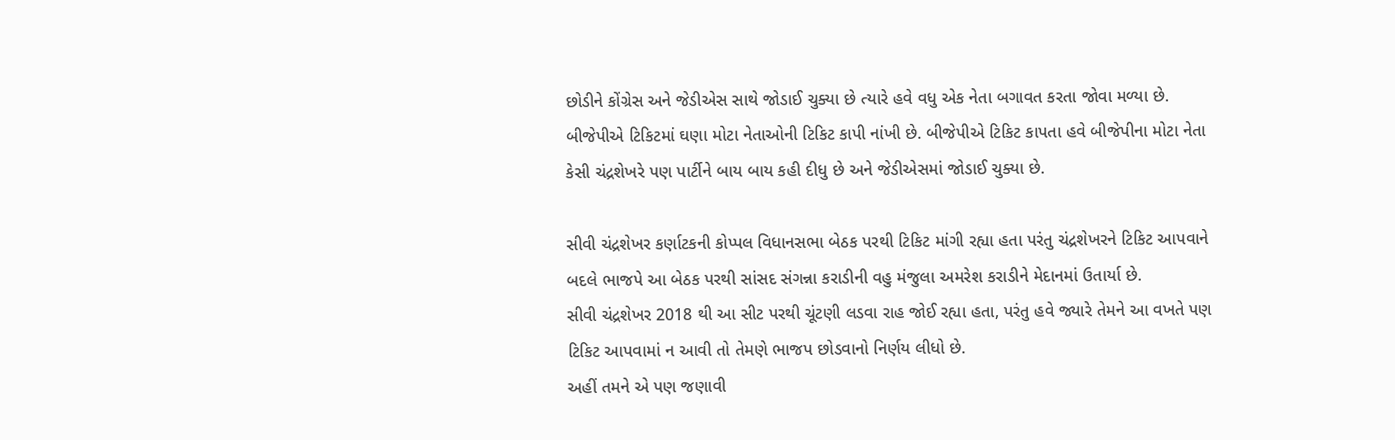છોડીને કોંગ્રેસ અને જેડીએસ સાથે જોડાઈ ચુક્યા છે ત્યારે હવે વધુ એક નેતા બગાવત કરતા જોવા મળ્યા છે.
બીજેપીએ ટિકિટમાં ઘણા મોટા નેતાઓની ટિકિટ કાપી નાંખી છે. બીજેપીએ ટિકિટ કાપતા હવે બીજેપીના મોટા નેતા કેસી ચંદ્રશેખરે પણ પાર્ટીને બાય બાય કહી દીધુ છે અને જેડીએસમાં જોડાઈ ચુક્યા છે.

સીવી ચંદ્રશેખર કર્ણાટકની કોપ્પલ વિધાનસભા બેઠક પરથી ટિકિટ માંગી રહ્યા હતા પરંતુ ચંદ્રશેખરને ટિકિટ આપવાને બદલે ભાજપે આ બેઠક પરથી સાંસદ સંગન્ના કરાડીની વહુ મંજુલા અમરેશ કરાડીને મેદાનમાં ઉતાર્યા છે.
સીવી ચંદ્રશેખર 2018 થી આ સીટ પરથી ચૂંટણી લડવા રાહ જોઈ રહ્યા હતા, પરંતુ હવે જ્યારે તેમને આ વખતે પણ ટિકિટ આપવામાં ન આવી તો તેમણે ભાજપ છોડવાનો નિર્ણય લીધો છે.
અહીં તમને એ પણ જણાવી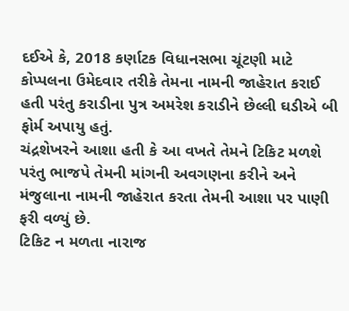દઈએ કે, 2018 કર્ણાટક વિધાનસભા ચૂંટણી માટે કોપ્પલના ઉમેદવાર તરીકે તેમના નામની જાહેરાત કરાઈ હતી પરંતુ કરાડીના પુત્ર અમરેશ કરાડીને છેલ્લી ઘડીએ બી ફોર્મ અપાયુ હતું.
ચંદ્રશેખરને આશા હતી કે આ વખતે તેમને ટિકિટ મળશે પરંતુ ભાજપે તેમની માંગની અવગણના કરીને અને મંજુલાના નામની જાહેરાત કરતા તેમની આશા પર પાણી ફરી વળ્યું છે.
ટિકિટ ન મળતા નારાજ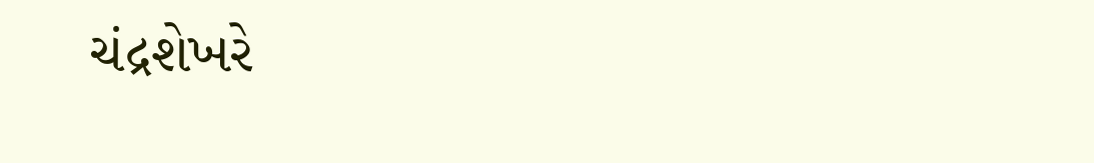ચંદ્રશેખરે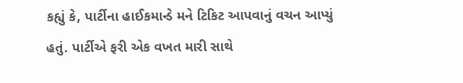કહ્યું કે, પાર્ટીના હાઈકમાન્ડે મને ટિકિટ આપવાનું વચન આપ્યું હતું. પાર્ટીએ ફરી એક વખત મારી સાથે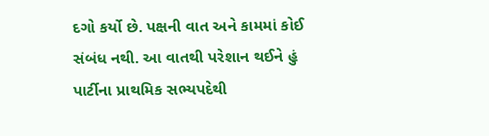દગો કર્યો છે. પક્ષની વાત અને કામમાં કોઈ સંબંધ નથી. આ વાતથી પરેશાન થઈને હું પાર્ટીના પ્રાથમિક સભ્યપદેથી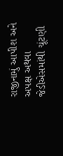રાજીનામું આપીશ અને અપક્ષ અથવા જેડીએસમાંથી ચૂંટણી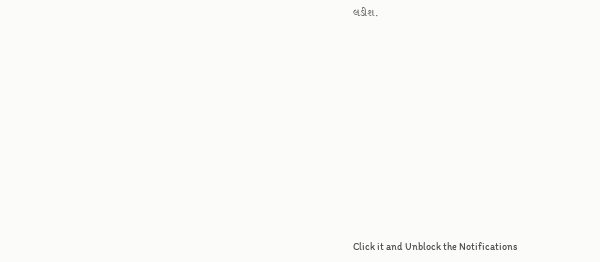લડીશ.












Click it and Unblock the Notifications